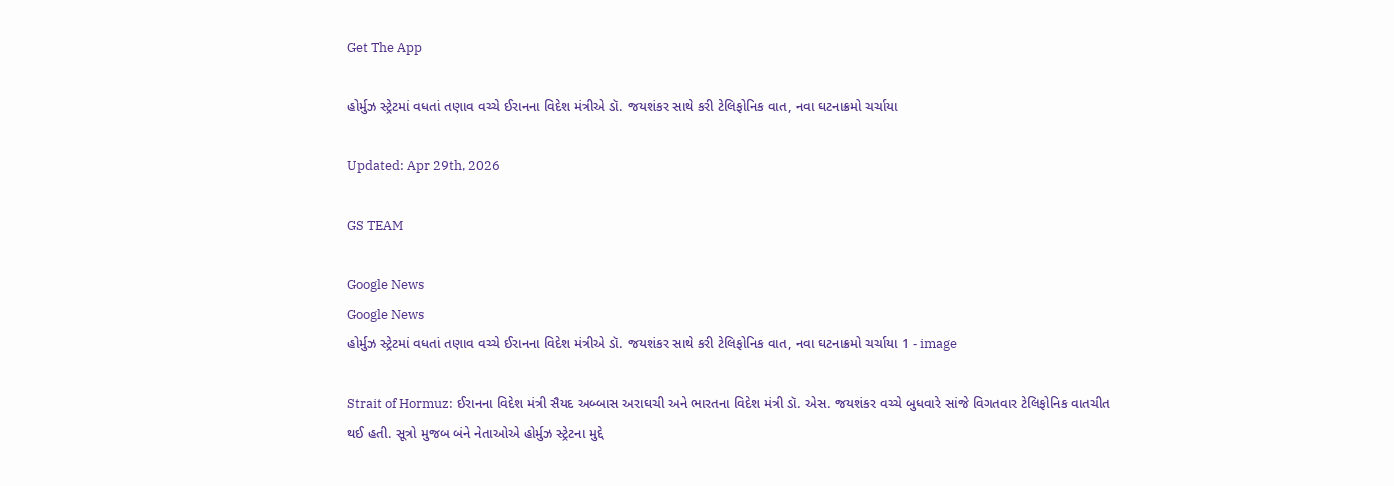Get The App

હોર્મુઝ સ્ટ્રેટમાં વધતાં તણાવ વચ્ચે ઈરાનના વિદેશ મંત્રીએ ડૉ. જયશંકર સાથે કરી ટેલિફોનિક વાત, નવા ઘટનાક્રમો ચર્ચાયા

Updated: Apr 29th, 2026

GS TEAM

Google News
Google News
હોર્મુઝ સ્ટ્રેટમાં વધતાં તણાવ વચ્ચે ઈરાનના વિદેશ મંત્રીએ ડૉ. જયશંકર સાથે કરી ટેલિફોનિક વાત, નવા ઘટનાક્રમો ચર્ચાયા 1 - image

Strait of Hormuz: ઈરાનના વિદેશ મંત્રી સૈયદ અબ્બાસ અરાઘચી અને ભારતના વિદેશ મંત્રી ડૉ. એસ. જયશંકર વચ્ચે બુધવારે સાંજે વિગતવાર ટેલિફોનિક વાતચીત થઈ હતી. સૂત્રો મુજબ બંને નેતાઓએ હોર્મુઝ સ્ટ્રેટના મુદ્દે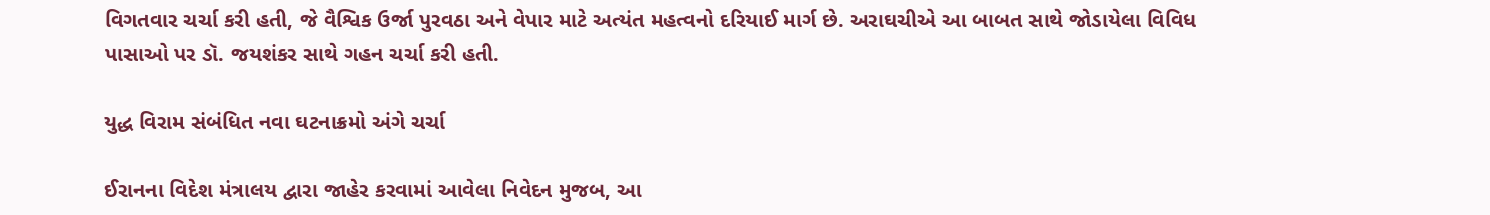વિગતવાર ચર્ચા કરી હતી, જે વૈશ્વિક ઉર્જા પુરવઠા અને વેપાર માટે અત્યંત મહત્વનો દરિયાઈ માર્ગ છે. અરાઘચીએ આ બાબત સાથે જોડાયેલા વિવિધ પાસાઓ પર ડૉ. જયશંકર સાથે ગહન ચર્ચા કરી હતી.

યુદ્ધ વિરામ સંબંધિત નવા ઘટનાક્રમો અંગે ચર્ચા

ઈરાનના વિદેશ મંત્રાલય દ્વારા જાહેર કરવામાં આવેલા નિવેદન મુજબ, આ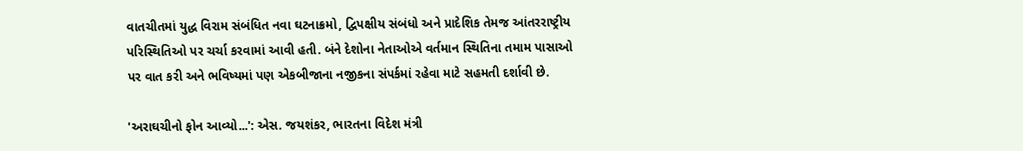વાતચીતમાં યુદ્ધ વિરામ સંબંધિત નવા ઘટનાક્રમો, દ્વિપક્ષીય સંબંધો અને પ્રાદેશિક તેમજ આંતરરાષ્ટ્રીય પરિસ્થિતિઓ પર ચર્ચા કરવામાં આવી હતી. બંને દેશોના નેતાઓએ વર્તમાન સ્થિતિના તમામ પાસાઓ પર વાત કરી અને ભવિષ્યમાં પણ એકબીજાના નજીકના સંપર્કમાં રહેવા માટે સહમતી દર્શાવી છે.

'અરાઘચીનો ફોન આવ્યો...': એસ. જયશંકર, ભારતના વિદેશ મંત્રી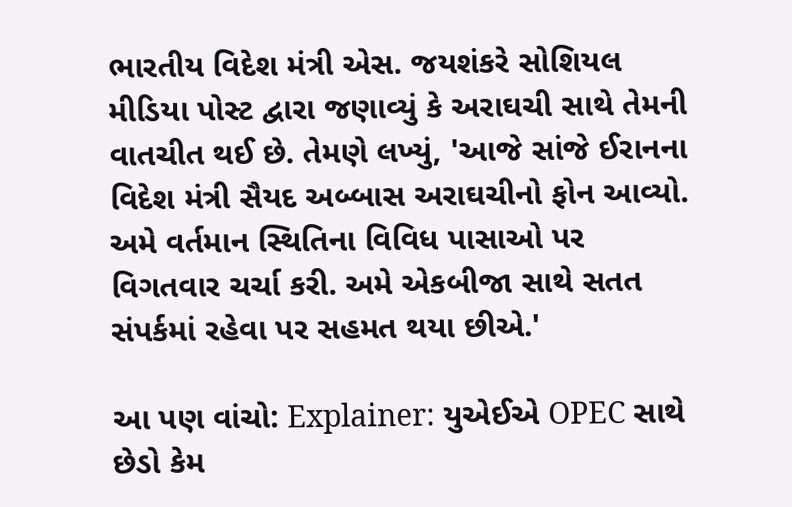ભારતીય વિદેશ મંત્રી એસ. જયશંકરે સોશિયલ મીડિયા પોસ્ટ દ્વારા જણાવ્યું કે અરાઘચી સાથે તેમની વાતચીત થઈ છે. તેમણે લખ્યું, 'આજે સાંજે ઈરાનના વિદેશ મંત્રી સૈયદ અબ્બાસ અરાઘચીનો ફોન આવ્યો. અમે વર્તમાન સ્થિતિના વિવિધ પાસાઓ પર વિગતવાર ચર્ચા કરી. અમે એકબીજા સાથે સતત સંપર્કમાં રહેવા પર સહમત થયા છીએ.'

આ પણ વાંચો: Explainer: યુએઈએ OPEC સાથે છેડો કેમ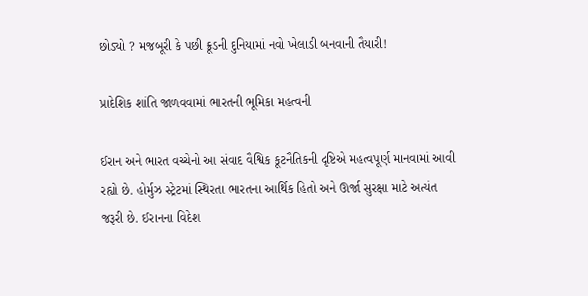છોડ્યો ? મજબૂરી કે પછી ક્રૂડની દુનિયામાં નવો ખેલાડી બનવાની તૈયારી!

પ્રાદેશિક શાંતિ જાળવવામાં ભારતની ભૂમિકા મહત્વની

ઈરાન અને ભારત વચ્ચેનો આ સંવાદ વૈશ્વિક કૂટનૈતિકની દૃષ્ટિએ મહત્વપૂર્ણ માનવામાં આવી રહ્યો છે. હોર્મુઝ સ્ટ્રેટમાં સ્થિરતા ભારતના આર્થિક હિતો અને ઊર્જા સુરક્ષા માટે અત્યંત જરૂરી છે. ઈરાનના વિદેશ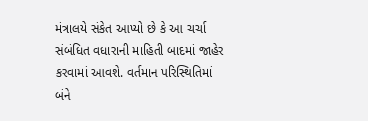મંત્રાલયે સંકેત આપ્યો છે કે આ ચર્ચા સંબંધિત વધારાની માહિતી બાદમાં જાહેર કરવામાં આવશે. વર્તમાન પરિસ્થિતિમાં બંને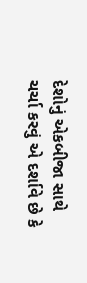દેશોનું એકબીજા સાથે ચર્ચા કરવું એ દર્શાવે છે કે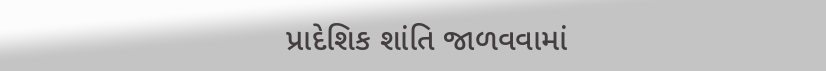પ્રાદેશિક શાંતિ જાળવવામાં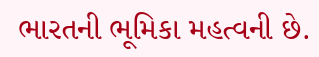ભારતની ભૂમિકા મહત્વની છે.